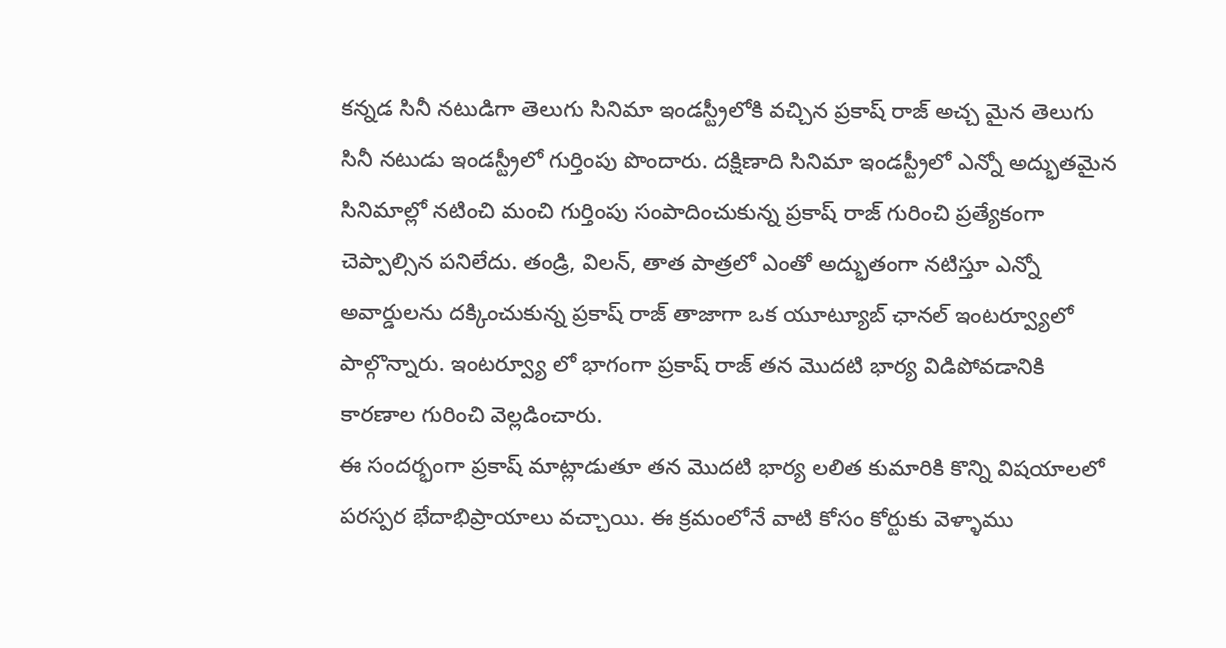కన్నడ సినీ నటుడిగా తెలుగు సినిమా ఇండస్ట్రీలోకి వచ్చిన ప్రకాష్ రాజ్ అచ్చ మైన తెలుగు సినీ నటుడు ఇండస్ట్రీలో గుర్తింపు పొందారు. దక్షిణాది సినిమా ఇండస్ట్రీలో ఎన్నో అద్భుతమైన సినిమాల్లో నటించి మంచి గుర్తింపు సంపాదించుకున్న ప్రకాష్ రాజ్ గురించి ప్రత్యేకంగా చెప్పాల్సిన పనిలేదు. తండ్రి, విలన్, తాత పాత్రలో ఎంతో అద్భుతంగా నటిస్తూ ఎన్నో అవార్డులను దక్కించుకున్న ప్రకాష్ రాజ్ తాజాగా ఒక యూట్యూబ్ ఛానల్ ఇంటర్వ్యూలో పాల్గొన్నారు. ఇంటర్వ్యూ లో భాగంగా ప్రకాష్ రాజ్ తన మొదటి భార్య విడిపోవడానికి కారణాల గురించి వెల్లడించారు.
ఈ సందర్భంగా ప్రకాష్ మాట్లాడుతూ తన మొదటి భార్య లలిత కుమారికి కొన్ని విషయాలలో పరస్పర భేదాభిప్రాయాలు వచ్చాయి. ఈ క్రమంలోనే వాటి కోసం కోర్టుకు వెళ్ళాము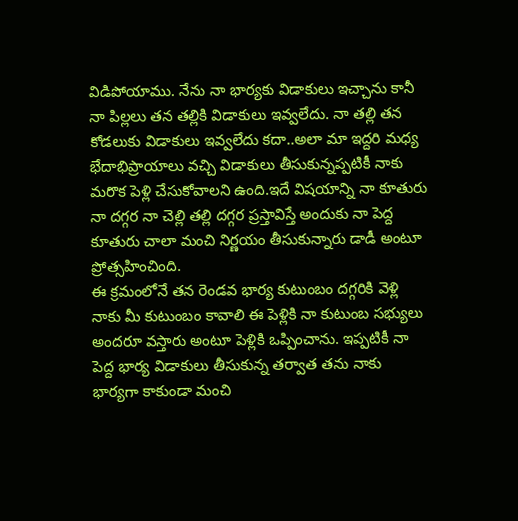విడిపోయాము. నేను నా భార్యకు విడాకులు ఇచ్చాను కానీ నా పిల్లలు తన తల్లికి విడాకులు ఇవ్వలేదు. నా తల్లి తన కోడలుకు విడాకులు ఇవ్వలేదు కదా..అలా మా ఇద్దరి మధ్య భేదాభిప్రాయాలు వచ్చి విడాకులు తీసుకున్నప్పటికీ నాకు మరొక పెళ్లి చేసుకోవాలని ఉంది.ఇదే విషయాన్ని నా కూతురు నా దగ్గర నా చెల్లి తల్లి దగ్గర ప్రస్తావిస్తే అందుకు నా పెద్ద కూతురు చాలా మంచి నిర్ణయం తీసుకున్నారు డాడీ అంటూ ప్రోత్సహించింది.
ఈ క్రమంలోనే తన రెండవ భార్య కుటుంబం దగ్గరికి వెళ్లి నాకు మీ కుటుంబం కావాలి ఈ పెళ్లికి నా కుటుంబ సభ్యులు అందరూ వస్తారు అంటూ పెళ్లికి ఒప్పించాను. ఇప్పటికీ నా పెద్ద భార్య విడాకులు తీసుకున్న తర్వాత తను నాకు భార్యగా కాకుండా మంచి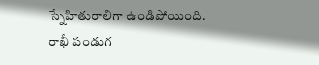స్నేహితురాలిగా ఉండిపోయింది. రాఖీ పండుగ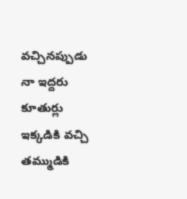వచ్చినప్పుడు నా ఇద్దరు కూతుర్లు ఇక్కడికి వచ్చి తమ్ముడికి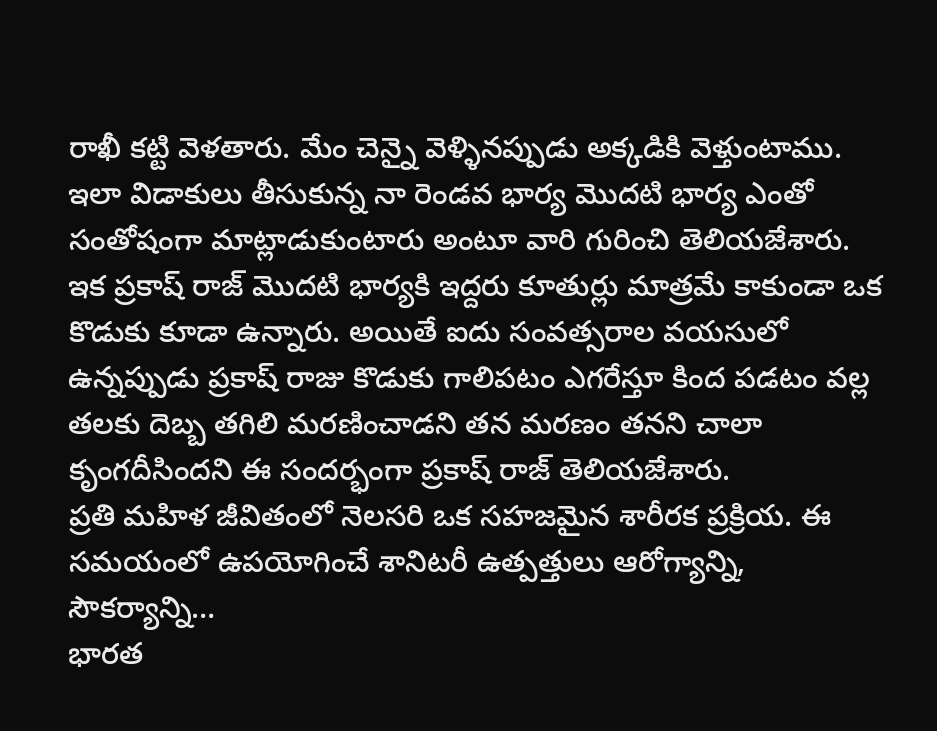రాఖీ కట్టి వెళతారు. మేం చెన్నై వెళ్ళినప్పుడు అక్కడికి వెళ్తుంటాము. ఇలా విడాకులు తీసుకున్న నా రెండవ భార్య మొదటి భార్య ఎంతో సంతోషంగా మాట్లాడుకుంటారు అంటూ వారి గురించి తెలియజేశారు.
ఇక ప్రకాష్ రాజ్ మొదటి భార్యకి ఇద్దరు కూతుర్లు మాత్రమే కాకుండా ఒక కొడుకు కూడా ఉన్నారు. అయితే ఐదు సంవత్సరాల వయసులో ఉన్నప్పుడు ప్రకాష్ రాజు కొడుకు గాలిపటం ఎగరేస్తూ కింద పడటం వల్ల తలకు దెబ్బ తగిలి మరణించాడని తన మరణం తనని చాలా కృంగదీసిందని ఈ సందర్భంగా ప్రకాష్ రాజ్ తెలియజేశారు.
ప్రతి మహిళ జీవితంలో నెలసరి ఒక సహజమైన శారీరక ప్రక్రియ. ఈ సమయంలో ఉపయోగించే శానిటరీ ఉత్పత్తులు ఆరోగ్యాన్ని, సౌకర్యాన్ని…
భారత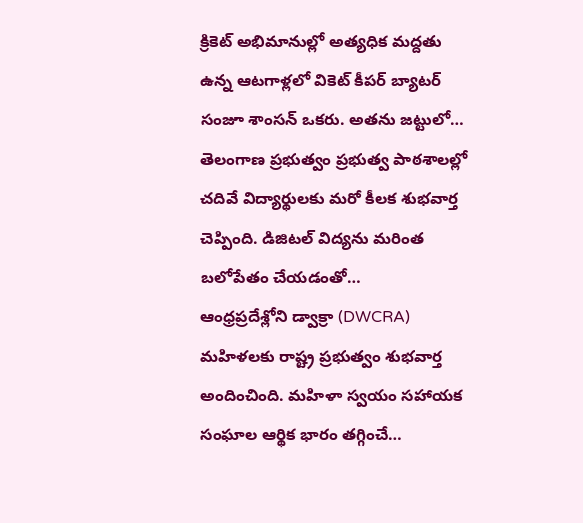క్రికెట్ అభిమానుల్లో అత్యధిక మద్దతు ఉన్న ఆటగాళ్లలో వికెట్ కీపర్ బ్యాటర్ సంజూ శాంసన్ ఒకరు. అతను జట్టులో…
తెలంగాణ ప్రభుత్వం ప్రభుత్వ పాఠశాలల్లో చదివే విద్యార్థులకు మరో కీలక శుభవార్త చెప్పింది. డిజిటల్ విద్యను మరింత బలోపేతం చేయడంతో…
ఆంధ్రప్రదేశ్లోని డ్వాక్రా (DWCRA) మహిళలకు రాష్ట్ర ప్రభుత్వం శుభవార్త అందించింది. మహిళా స్వయం సహాయక సంఘాల ఆర్థిక భారం తగ్గించే…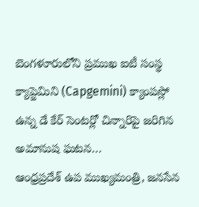బెంగళూరులోని ప్రముఖ ఐటీ సంస్థ క్యాప్జెమిని (Capgemini) క్యాంపస్లో ఉన్న డే కేర్ సెంటర్లో చిన్నారిపై జరిగిన అమానుష ఘటన…
ఆంధ్రప్రదేశ్ ఉప ముఖ్యమంత్రి, జనసేన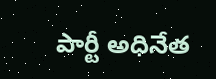పార్టీ అధినేత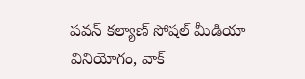పవన్ కల్యాణ్ సోషల్ మీడియా వినియోగం, వాక్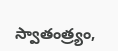స్వాతంత్ర్యం,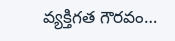వ్యక్తిగత గౌరవం…